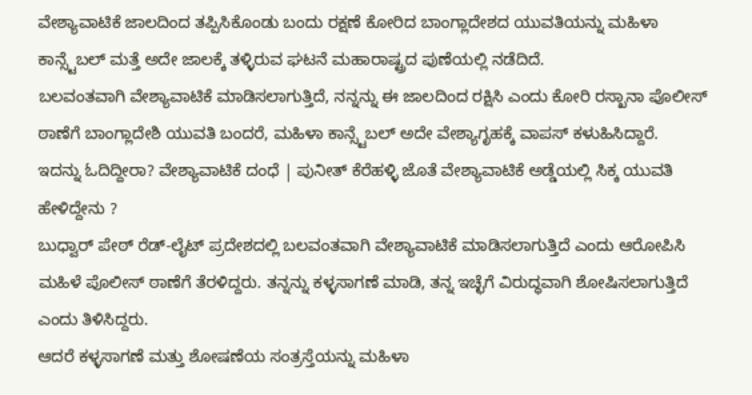ವೇಶ್ಯಾವಾಟಿಕೆ ಜಾಲದಿಂದ ತಪ್ಪಿಸಿಕೊಂಡು ಬಂದು ರಕ್ಷಣೆ ಕೋರಿದ ಬಾಂಗ್ಲಾದೇಶದ ಯುವತಿಯನ್ನು ಮಹಿಳಾ ಕಾನ್ಸ್ಟೆಬಲ್ ಮತ್ತೆ ಅದೇ ಜಾಲಕ್ಕೆ ತಳ್ಳಿರುವ ಘಟನೆ ಮಹಾರಾಷ್ಟ್ರದ ಪುಣೆಯಲ್ಲಿ ನಡೆದಿದೆ.
ಬಲವಂತವಾಗಿ ವೇಶ್ಯಾವಾಟಿಕೆ ಮಾಡಿಸಲಾಗುತ್ತಿದೆ, ನನ್ನನ್ನು ಈ ಜಾಲದಿಂದ ರಕ್ಷಿಸಿ ಎಂದು ಕೋರಿ ರಸ್ಖಾನಾ ಪೊಲೀಸ್ ಠಾಣೆಗೆ ಬಾಂಗ್ಲಾದೇಶಿ ಯುವತಿ ಬಂದರೆ, ಮಹಿಳಾ ಕಾನ್ಸ್ಟೆಬಲ್ ಅದೇ ವೇಶ್ಯಾಗೃಹಕ್ಕೆ ವಾಪಸ್ ಕಳುಹಿಸಿದ್ದಾರೆ.
ಇದನ್ನು ಓದಿದ್ದೀರಾ? ವೇಶ್ಯಾವಾಟಿಕೆ ದಂಧೆ | ಪುನೀತ್ ಕೆರೆಹಳ್ಳಿ ಜೊತೆ ವೇಶ್ಯಾವಾಟಿಕೆ ಅಡ್ಡೆಯಲ್ಲಿ ಸಿಕ್ಕ ಯುವತಿ ಹೇಳಿದ್ದೇನು ?
ಬುಧ್ವಾರ್ ಪೇಠ್ ರೆಡ್-ಲೈಟ್ ಪ್ರದೇಶದಲ್ಲಿ ಬಲವಂತವಾಗಿ ವೇಶ್ಯಾವಾಟಿಕೆ ಮಾಡಿಸಲಾಗುತ್ತಿದೆ ಎಂದು ಆರೋಪಿಸಿ ಮಹಿಳೆ ಪೊಲೀಸ್ ಠಾಣೆಗೆ ತೆರಳಿದ್ದರು. ತನ್ನನ್ನು ಕಳ್ಳಸಾಗಣೆ ಮಾಡಿ, ತನ್ನ ಇಚ್ಛೆಗೆ ವಿರುದ್ಧವಾಗಿ ಶೋಷಿಸಲಾಗುತ್ತಿದೆ ಎಂದು ತಿಳಿಸಿದ್ದರು.
ಆದರೆ ಕಳ್ಳಸಾಗಣೆ ಮತ್ತು ಶೋಷಣೆಯ ಸಂತ್ರಸ್ತೆಯನ್ನು ಮಹಿಳಾ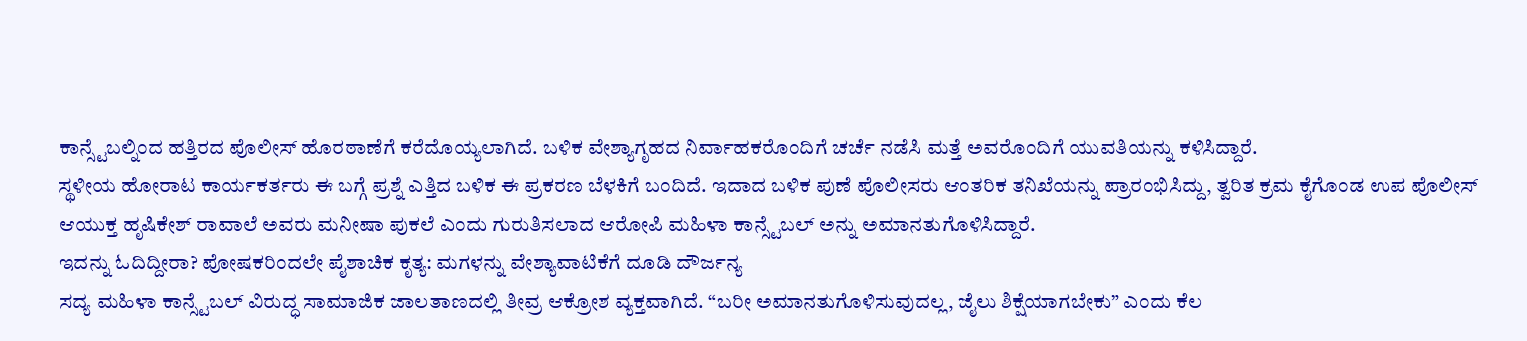ಕಾನ್ಸ್ಟೆಬಲ್ನಿಂದ ಹತ್ತಿರದ ಪೊಲೀಸ್ ಹೊರಠಾಣೆಗೆ ಕರೆದೊಯ್ಯಲಾಗಿದೆ. ಬಳಿಕ ವೇಶ್ಯಾಗೃಹದ ನಿರ್ವಾಹಕರೊಂದಿಗೆ ಚರ್ಚೆ ನಡೆಸಿ ಮತ್ತೆ ಅವರೊಂದಿಗೆ ಯುವತಿಯನ್ನು ಕಳಿಸಿದ್ದಾರೆ.
ಸ್ಥಳೀಯ ಹೋರಾಟ ಕಾರ್ಯಕರ್ತರು ಈ ಬಗ್ಗೆ ಪ್ರಶ್ನೆ ಎತ್ತಿದ ಬಳಿಕ ಈ ಪ್ರಕರಣ ಬೆಳಕಿಗೆ ಬಂದಿದೆ. ಇದಾದ ಬಳಿಕ ಪುಣೆ ಪೊಲೀಸರು ಆಂತರಿಕ ತನಿಖೆಯನ್ನು ಪ್ರಾರಂಭಿಸಿದ್ದು, ತ್ವರಿತ ಕ್ರಮ ಕೈಗೊಂಡ ಉಪ ಪೊಲೀಸ್ ಆಯುಕ್ತ ಹೃಷಿಕೇಶ್ ರಾವಾಲೆ ಅವರು ಮನೀಷಾ ಪುಕಲೆ ಎಂದು ಗುರುತಿಸಲಾದ ಆರೋಪಿ ಮಹಿಳಾ ಕಾನ್ಸ್ಟೆಬಲ್ ಅನ್ನು ಅಮಾನತುಗೊಳಿಸಿದ್ದಾರೆ.
ಇದನ್ನು ಓದಿದ್ದೀರಾ? ಪೋಷಕರಿಂದಲೇ ಪೈಶಾಚಿಕ ಕೃತ್ಯ: ಮಗಳನ್ನು ವೇಶ್ಯಾವಾಟಿಕೆಗೆ ದೂಡಿ ದೌರ್ಜನ್ಯ
ಸದ್ಯ ಮಹಿಳಾ ಕಾನ್ಸ್ಟೆಬಲ್ ವಿರುದ್ಧ ಸಾಮಾಜಿಕ ಜಾಲತಾಣದಲ್ಲಿ ತೀವ್ರ ಆಕ್ರೋಶ ವ್ಯಕ್ತವಾಗಿದೆ. “ಬರೀ ಅಮಾನತುಗೊಳಿಸುವುದಲ್ಲ, ಜೈಲು ಶಿಕ್ಷೆಯಾಗಬೇಕು” ಎಂದು ಕೆಲ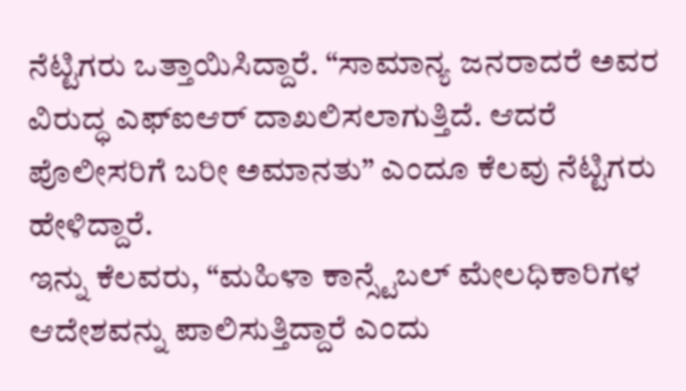ನೆಟ್ಟಿಗರು ಒತ್ತಾಯಿಸಿದ್ದಾರೆ. “ಸಾಮಾನ್ಯ ಜನರಾದರೆ ಅವರ ವಿರುದ್ಧ ಎಫ್ಐಆರ್ ದಾಖಲಿಸಲಾಗುತ್ತಿದೆ. ಆದರೆ ಪೊಲೀಸರಿಗೆ ಬರೀ ಅಮಾನತು” ಎಂದೂ ಕೆಲವು ನೆಟ್ಟಿಗರು ಹೇಳಿದ್ದಾರೆ.
ಇನ್ನು ಕೆಲವರು, “ಮಹಿಳಾ ಕಾನ್ಸ್ಟೆಬಲ್ ಮೇಲಧಿಕಾರಿಗಳ ಆದೇಶವನ್ನು ಪಾಲಿಸುತ್ತಿದ್ದಾರೆ ಎಂದು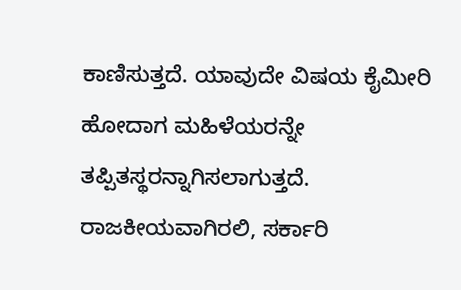ಕಾಣಿಸುತ್ತದೆ. ಯಾವುದೇ ವಿಷಯ ಕೈಮೀರಿ ಹೋದಾಗ ಮಹಿಳೆಯರನ್ನೇ ತಪ್ಪಿತಸ್ಥರನ್ನಾಗಿಸಲಾಗುತ್ತದೆ. ರಾಜಕೀಯವಾಗಿರಲಿ, ಸರ್ಕಾರಿ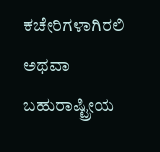ಕಚೇರಿಗಳಾಗಿರಲಿ ಅಥವಾ ಬಹುರಾಷ್ಟ್ರೀಯ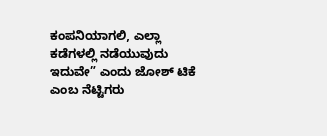ಕಂಪನಿಯಾಗಲಿ, ಎಲ್ಲಾ ಕಡೆಗಳಲ್ಲಿ ನಡೆಯುವುದು ಇದುವೇ” ಎಂದು ಜೋಶ್ ಟಿಕೆ ಎಂಬ ನೆಟ್ಟಿಗರು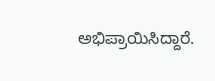ಅಭಿಪ್ರಾಯಿಸಿದ್ದಾರೆ.